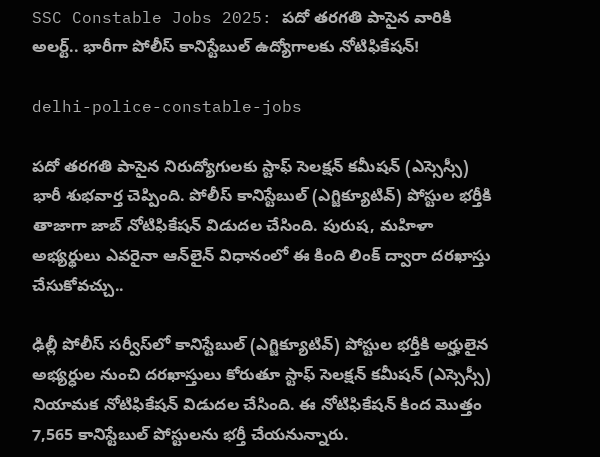SSC Constable Jobs 2025: పదో తరగతి పాసైన వారికి అలర్ట్.. భారీగా పోలీస్ కానిస్టేబుల్ ఉద్యోగాలకు నోటిఫికేషన్‌!

delhi-police-constable-jobs

పదో తరగతి పాసైన నిరుద్యోగులకు స్టాఫ్‌ సెలక్షన్‌ కమీషన్‌ (ఎస్సెస్సీ) భారీ శుభవార్త చెప్పింది. పోలీస్ కానిస్టేబుల్ (ఎగ్జిక్యూటివ్‌) పోస్టుల భర్తీకి తాజాగా జాబ్ నోటిఫికేషన్ విడుదల చేసింది. పురుష, మహిళా అభ్యర్థులు ఎవరైనా ఆన్‌లైన్‌ విధానంలో ఈ కింది లింక్ ద్వారా దరఖాస్తు చేసుకోవచ్చు..

ఢిల్లీ పోలీస్‌ సర్వీస్‌లో కానిస్టేబుల్ (ఎగ్జిక్యూటివ్‌) పోస్టుల భర్తీకి అర్హులైన అభ్యర్ధుల నుంచి దరఖాస్తులు కోరుతూ స్టాఫ్‌ సెలక్షన్‌ కమీషన్‌ (ఎస్సెస్సీ) నియామక నోటిఫికేషన్‌ విడుదల చేసింది. ఈ నోటిఫికేషన్‌ కింద మొత్తం 7,565 కానిస్టేబుల్ పోస్టులను భర్తీ చేయనున్నారు.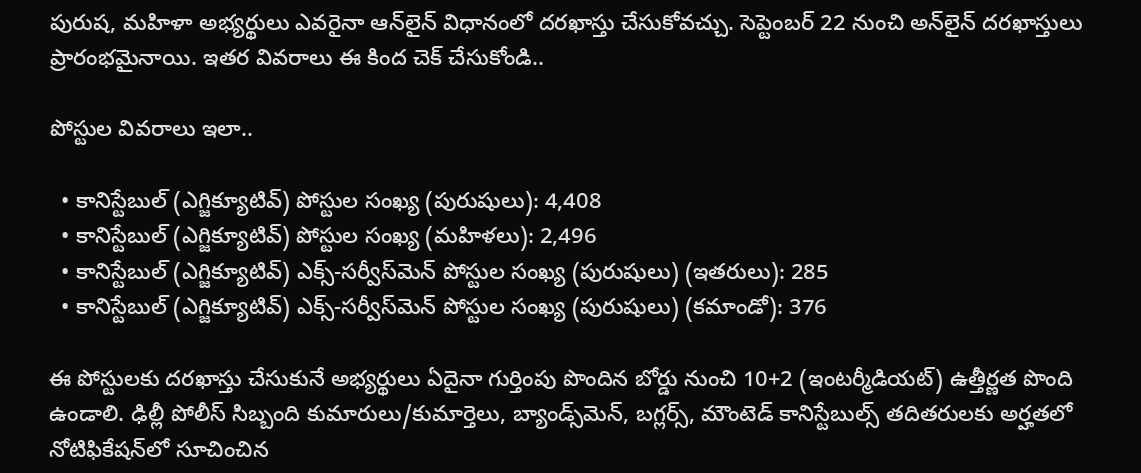పురుష, మహిళా అభ్యర్థులు ఎవరైనా ఆన్‌లైన్‌ విధానంలో దరఖాస్తు చేసుకోవచ్చు. సెప్టెంబర్‌ 22 నుంచి అన్‌లైన్‌ దరఖాస్తులు ప్రారంభమైనాయి. ఇతర వివరాలు ఈ కింద చెక్‌ చేసుకోండి..

పోస్టుల వివరాలు ఇలా..

  • కానిస్టేబుల్ (ఎగ్జిక్యూటివ్) పోస్టుల సంఖ్య (పురుషులు): 4,408
  • కానిస్టేబుల్ (ఎగ్జిక్యూటివ్) పోస్టుల సంఖ్య (మహిళలు): 2,496
  • కానిస్టేబుల్ (ఎగ్జిక్యూటివ్) ఎక్స్-సర్వీస్‌మెన్ పోస్టుల సంఖ్య (పురుషులు) (ఇతరులు): 285
  • కానిస్టేబుల్ (ఎగ్జిక్యూటివ్) ఎక్స్-సర్వీస్‌మెన్ పోస్టుల సంఖ్య (పురుషులు) (కమాండో): 376

ఈ పోస్టులకు దరఖాస్తు చేసుకునే అభ్యర్థులు ఏదైనా గుర్తింపు పొందిన బోర్డు నుంచి 10+2 (ఇంటర్మీడియట్‌) ఉత్తీర్ణత పొంది ఉండాలి. ఢిల్లీ పోలీస్ సిబ్బంది కుమారులు/కుమార్తెలు, బ్యాండ్స్‌మెన్, బగ్లర్స్, మౌంటెడ్ కానిస్టేబుల్స్ తదితరులకు అర్హతలో నోటిఫికేషన్‌లో సూచించిన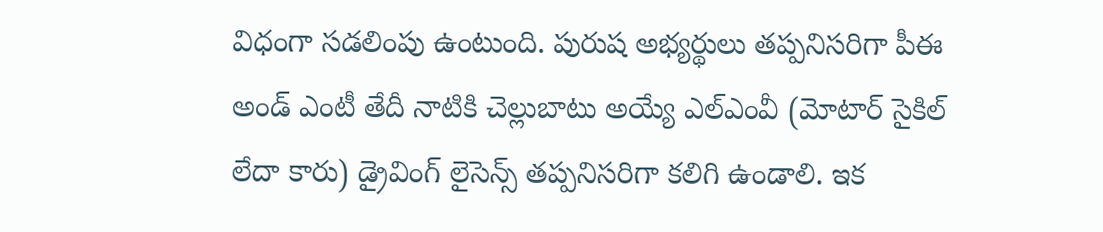విధంగా సడలింపు ఉంటుంది. పురుష అభ్యర్థులు తప్పనిసరిగా పీఈ అండ్‌ ఎంటీ తేదీ నాటికి చెల్లుబాటు అయ్యే ఎల్‌ఎంవీ (మోటార్ సైకిల్ లేదా కారు) డ్రైవింగ్ లైసెన్స్ తప్పనిసరిగా కలిగి ఉండాలి. ఇక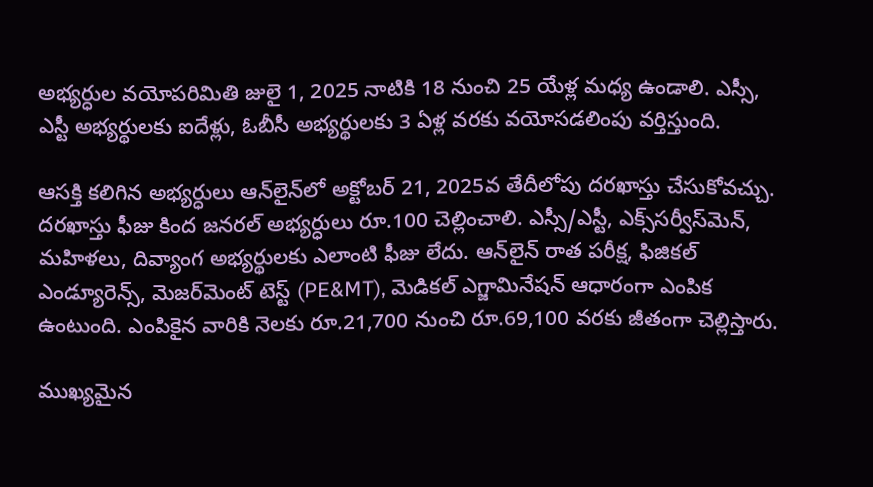అభ్యర్ధుల వయోపరిమితి జులై 1, 2025 నాటికి 18 నుంచి 25 యేళ్ల మధ్య ఉండాలి. ఎస్సీ, ఎస్టీ అభ్యర్థులకు ఐదేళ్లు, ఓబీసీ అభ్యర్థులకు 3 ఏళ్ల వరకు వయోసడలింపు వర్తిస్తుంది.

ఆసక్తి కలిగిన అభ్యర్ధులు ఆన్‌లైన్‌లో అక్టోబర్ 21, 2025వ తేదీలోపు దరఖాస్తు చేసుకోవచ్చు. దరఖాస్తు ఫీజు కింద జనరల్ అభ్యర్ధులు రూ.100 చెల్లించాలి. ఎస్సీ/ఎస్టీ, ఎక్స్‌సర్వీస్‌మెన్‌, మహిళలు, దివ్యాంగ అభ్యర్థులకు ఎలాంటి ఫీజు లేదు. ఆన్‌లైన్ రాత పరీక్ష, ఫిజికల్ ఎండ్యూరెన్స్, మెజర్‌మెంట్ టెస్ట్ (PE&MT), మెడికల్‌ ఎగ్జామినేషన్‌ ఆధారంగా ఎంపిక ఉంటుంది. ఎంపికైన వారికి నెలకు రూ.21,700 నుంచి రూ.69,100 వరకు జీతంగా చెల్లిస్తారు.

ముఖ్యమైన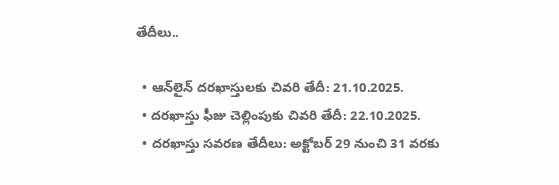తేదీలు..

  • ఆన్‌లైన్‌ దరఖాస్తులకు చివరి తేదీ: 21.10.2025.
  • దరఖాస్తు ఫీజు చెల్లింపుకు చివరి తేదీ: 22.10.2025.
  • దరఖాస్తు సవరణ తేదీలు: అక్టోబర్‌ 29 నుంచి 31 వరకు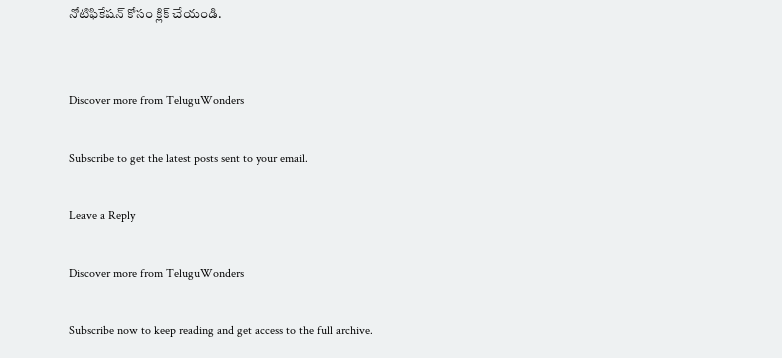నోటిఫికేషన్‌ కోసం క్లిక్‌ చేయండి.


Discover more from TeluguWonders

Subscribe to get the latest posts sent to your email.

Leave a Reply

Discover more from TeluguWonders

Subscribe now to keep reading and get access to the full archive.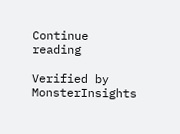Continue reading

Verified by MonsterInsights